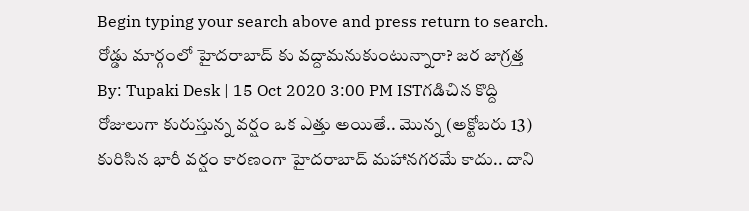Begin typing your search above and press return to search.
రోడ్డు మార్గంలో హైదరాబాద్ కు వద్దామనుకుంటున్నారా? జర జాగ్రత్త
By: Tupaki Desk | 15 Oct 2020 3:00 PM ISTగడిచిన కొద్ది రోజులుగా కురుస్తున్న వర్షం ఒక ఎత్తు అయితే.. మొన్న (అక్టోబరు 13) కురిసిన భారీ వర్షం కారణంగా హైదరాబాద్ మహానగరమే కాదు.. దాని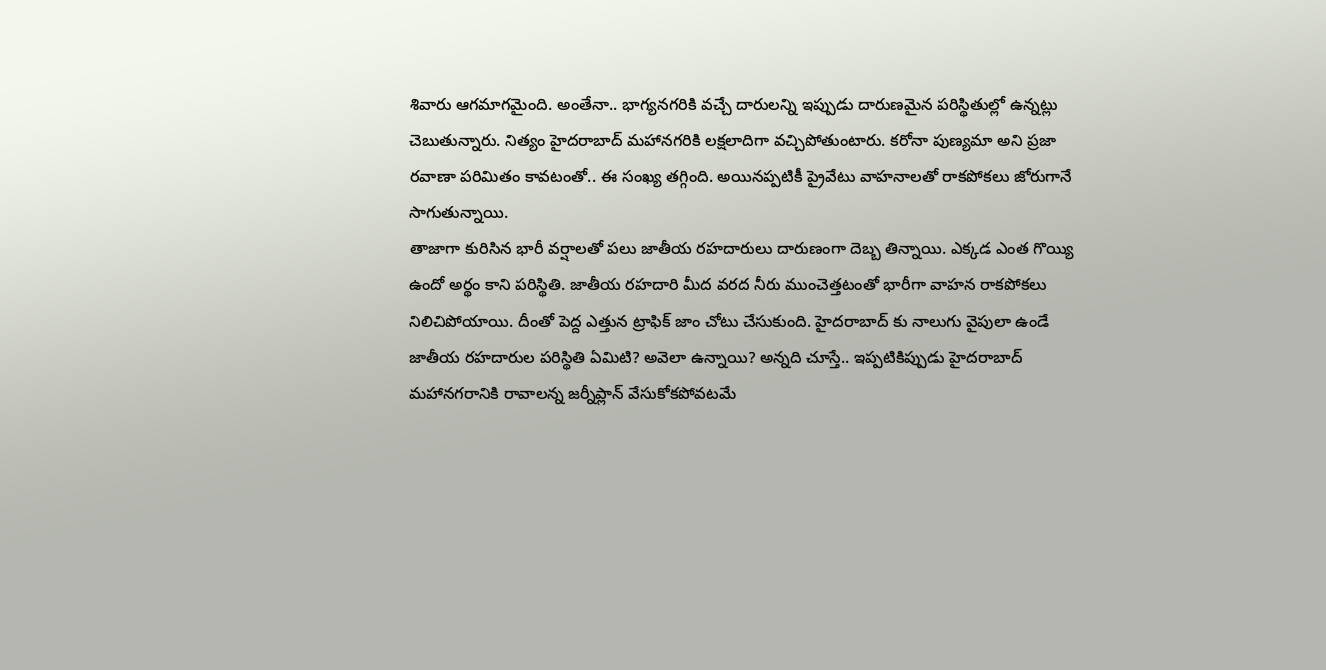శివారు ఆగమాగమైంది. అంతేనా.. భాగ్యనగరికి వచ్చే దారులన్ని ఇప్పుడు దారుణమైన పరిస్థితుల్లో ఉన్నట్లు చెబుతున్నారు. నిత్యం హైదరాబాద్ మహానగరికి లక్షలాదిగా వచ్చిపోతుంటారు. కరోనా పుణ్యమా అని ప్రజా రవాణా పరిమితం కావటంతో.. ఈ సంఖ్య తగ్గింది. అయినప్పటికీ ప్రైవేటు వాహనాలతో రాకపోకలు జోరుగానే సాగుతున్నాయి.
తాజాగా కురిసిన భారీ వర్షాలతో పలు జాతీయ రహదారులు దారుణంగా దెబ్బ తిన్నాయి. ఎక్కడ ఎంత గొయ్యి ఉందో అర్థం కాని పరిస్థితి. జాతీయ రహదారి మీద వరద నీరు ముంచెత్తటంతో భారీగా వాహన రాకపోకలు నిలిచిపోయాయి. దీంతో పెద్ద ఎత్తున ట్రాఫిక్ జాం చోటు చేసుకుంది. హైదరాబాద్ కు నాలుగు వైపులా ఉండే జాతీయ రహదారుల పరిస్థితి ఏమిటి? అవెలా ఉన్నాయి? అన్నది చూస్తే.. ఇప్పటికిప్పుడు హైదరాబాద్ మహానగరానికి రావాలన్న జర్నీప్లాన్ వేసుకోకపోవటమే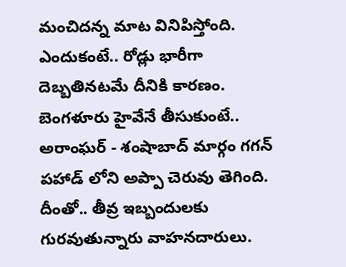మంచిదన్న మాట వినిపిస్తోంది.
ఎందుకంటే.. రోడ్లు భారీగా దెబ్బతినటమే దీనికి కారణం. బెంగళూరు హైవేనే తీసుకుంటే.. అరాంఘర్ - శంషాబాద్ మార్గం గగన్ పహాడ్ లోని అప్పా చెరువు తెగింది. దీంతో.. తీవ్ర ఇబ్బందులకు గురవుతున్నారు వాహనదారులు.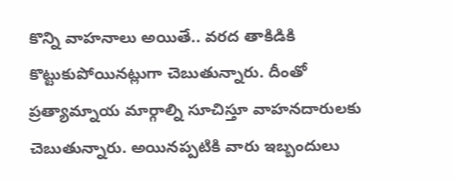కొన్ని వాహనాలు అయితే.. వరద తాకిడికి కొట్టుకుపోయినట్లుగా చెబుతున్నారు. దీంతో ప్రత్యామ్నాయ మార్గాల్ని సూచిస్తూ వాహనదారులకు చెబుతున్నారు. అయినప్పటికి వారు ఇబ్బందులు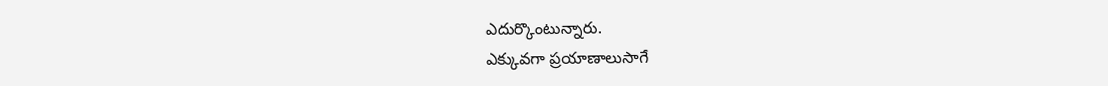ఎదుర్కొంటున్నారు.
ఎక్కువగా ప్రయాణాలుసాగే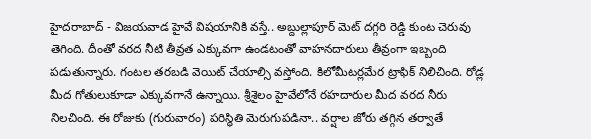హైదరాబాద్ - విజయవాడ హైవే విషయానికి వస్తే.. అబ్దుల్లాపూర్ మెట్ దగ్గరి రెడ్డి కుంట చెరువు తెగింది. దీంతో వరద నీటి తీవ్రత ఎక్కువగా ఉండటంతో వాహనదారులు తీవ్రంగా ఇబ్బంది పడుతున్నారు. గంటల తరబడి వెయిట్ చేయాల్సి వస్తోంది. కిలోమీటర్లమేర ట్రాఫిక్ నిలిచింది. రోడ్ల మీద గోతులుకూడా ఎక్కువగానే ఉన్నాయి. శ్రీశైలం హైవేలోనే రహదారుల మీద వరద నీరు నిలచింది. ఈ రోజుకు (గురువారం) పరిస్థితి మెరుగుపడినా.. వర్షాల జోరు తగ్గిన తర్వాతే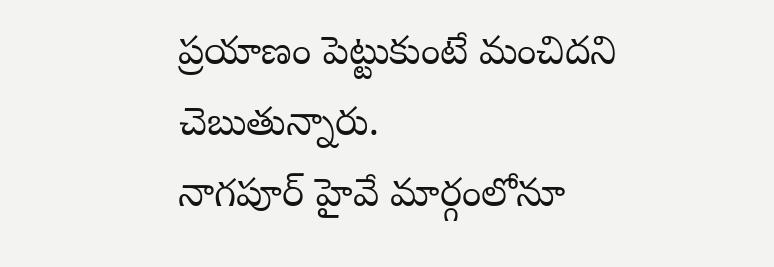ప్రయాణం పెట్టుకుంటే మంచిదని చెబుతున్నారు.
నాగపూర్ హైవే మార్గంలోనూ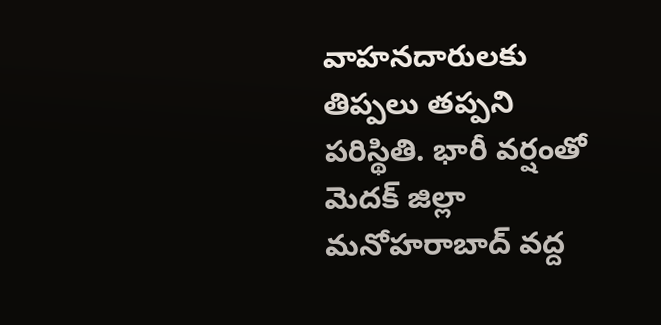వాహనదారులకు తిప్పలు తప్పని పరిస్థితి. భారీ వర్షంతో మెదక్ జిల్లా మనోహరాబాద్ వద్ద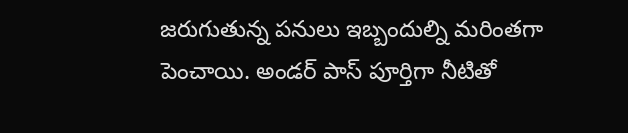జరుగుతున్న పనులు ఇబ్బందుల్ని మరింతగా పెంచాయి. అండర్ పాస్ పూర్తిగా నీటితో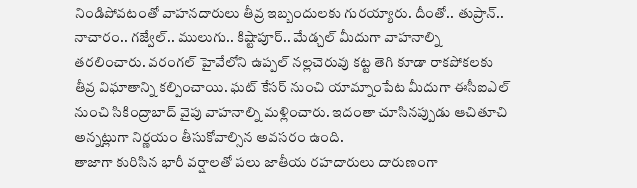నిండిపోవటంతో వాహనదారులు తీవ్ర ఇబ్బందులకు గురయ్యారు. దీంతో.. తుప్రాన్.. నాచారం.. గజ్వేల్.. ములుగు.. కిష్టాపూర్.. మేడ్చల్ మీదుగా వాహనాల్ని తరలించారు. వరంగల్ హైవేలోని ఉప్పల్ నల్లచెరువు కట్ట తెగి కూడా రాకపోకలకు తీవ్ర విఘాతాన్ని కల్పించాయి. ఘట్ కేసర్ నుంచి యామ్నాంపేట మీదుగా ఈసీఐఎల్ నుంచి సికింద్రాబాద్ వైపు వాహనాల్ని మళ్లించారు. ఇదంతా చూసినప్పుడు ఆచితూచి అన్నట్లుగా నిర్ణయం తీసుకోవాల్సిన అవసరం ఉంది.
తాజాగా కురిసిన భారీ వర్షాలతో పలు జాతీయ రహదారులు దారుణంగా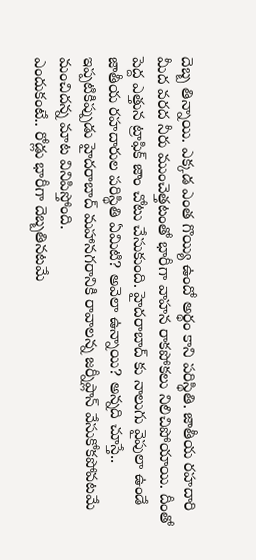దెబ్బ తిన్నాయి. ఎక్కడ ఎంత గొయ్యి ఉందో అర్థం కాని పరిస్థితి. జాతీయ రహదారి మీద వరద నీరు ముంచెత్తటంతో భారీగా వాహన రాకపోకలు నిలిచిపోయాయి. దీంతో పెద్ద ఎత్తున ట్రాఫిక్ జాం చోటు చేసుకుంది. హైదరాబాద్ కు నాలుగు వైపులా ఉండే జాతీయ రహదారుల పరిస్థితి ఏమిటి? అవెలా ఉన్నాయి? అన్నది చూస్తే.. ఇప్పటికిప్పుడు హైదరాబాద్ మహానగరానికి రావాలన్న జర్నీప్లాన్ వేసుకోకపోవటమే మంచిదన్న మాట వినిపిస్తోంది.
ఎందుకంటే.. రోడ్లు భారీగా దెబ్బతినటమే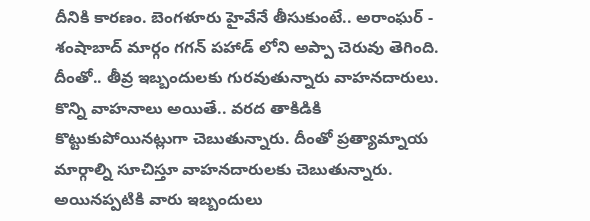దీనికి కారణం. బెంగళూరు హైవేనే తీసుకుంటే.. అరాంఘర్ - శంషాబాద్ మార్గం గగన్ పహాడ్ లోని అప్పా చెరువు తెగింది. దీంతో.. తీవ్ర ఇబ్బందులకు గురవుతున్నారు వాహనదారులు. కొన్ని వాహనాలు అయితే.. వరద తాకిడికి కొట్టుకుపోయినట్లుగా చెబుతున్నారు. దీంతో ప్రత్యామ్నాయ మార్గాల్ని సూచిస్తూ వాహనదారులకు చెబుతున్నారు. అయినప్పటికి వారు ఇబ్బందులు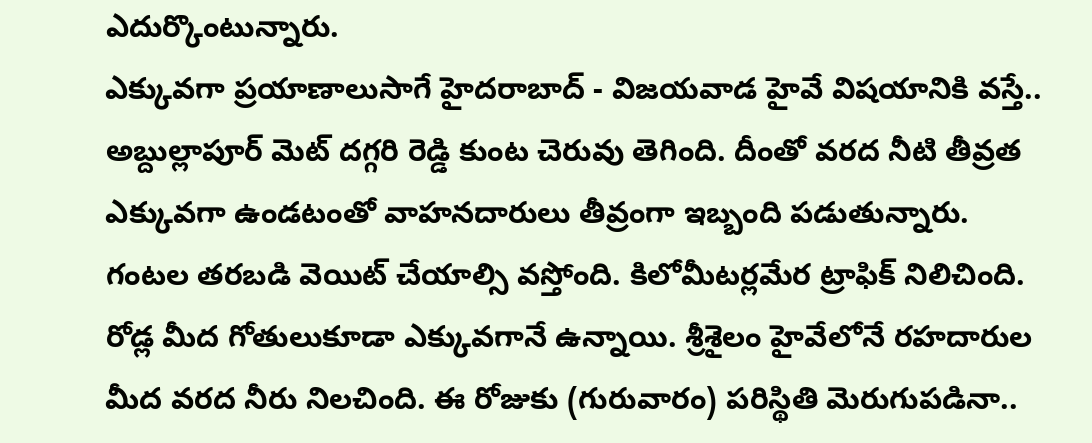ఎదుర్కొంటున్నారు.
ఎక్కువగా ప్రయాణాలుసాగే హైదరాబాద్ - విజయవాడ హైవే విషయానికి వస్తే.. అబ్దుల్లాపూర్ మెట్ దగ్గరి రెడ్డి కుంట చెరువు తెగింది. దీంతో వరద నీటి తీవ్రత ఎక్కువగా ఉండటంతో వాహనదారులు తీవ్రంగా ఇబ్బంది పడుతున్నారు. గంటల తరబడి వెయిట్ చేయాల్సి వస్తోంది. కిలోమీటర్లమేర ట్రాఫిక్ నిలిచింది. రోడ్ల మీద గోతులుకూడా ఎక్కువగానే ఉన్నాయి. శ్రీశైలం హైవేలోనే రహదారుల మీద వరద నీరు నిలచింది. ఈ రోజుకు (గురువారం) పరిస్థితి మెరుగుపడినా..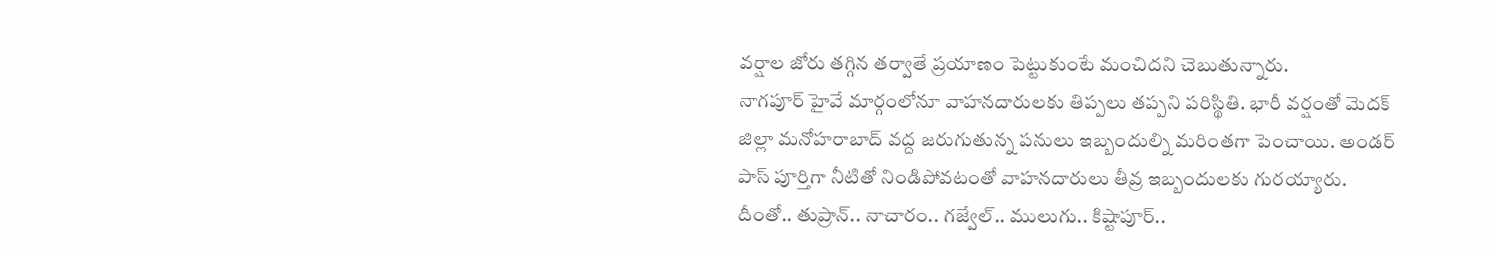వర్షాల జోరు తగ్గిన తర్వాతే ప్రయాణం పెట్టుకుంటే మంచిదని చెబుతున్నారు.
నాగపూర్ హైవే మార్గంలోనూ వాహనదారులకు తిప్పలు తప్పని పరిస్థితి. భారీ వర్షంతో మెదక్ జిల్లా మనోహరాబాద్ వద్ద జరుగుతున్న పనులు ఇబ్బందుల్ని మరింతగా పెంచాయి. అండర్ పాస్ పూర్తిగా నీటితో నిండిపోవటంతో వాహనదారులు తీవ్ర ఇబ్బందులకు గురయ్యారు. దీంతో.. తుప్రాన్.. నాచారం.. గజ్వేల్.. ములుగు.. కిష్టాపూర్..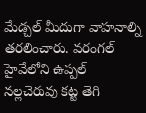మేడ్చల్ మీదుగా వాహనాల్ని తరలించారు. వరంగల్ హైవేలోని ఉప్పల్ నల్లచెరువు కట్ట తెగి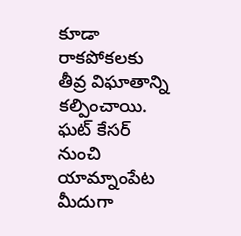కూడా రాకపోకలకు తీవ్ర విఘాతాన్ని కల్పించాయి. ఘట్ కేసర్ నుంచి యామ్నాంపేట మీదుగా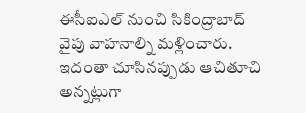ఈసీఐఎల్ నుంచి సికింద్రాబాద్ వైపు వాహనాల్ని మళ్లించారు. ఇదంతా చూసినప్పుడు ఆచితూచి అన్నట్లుగా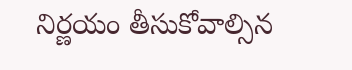నిర్ణయం తీసుకోవాల్సిన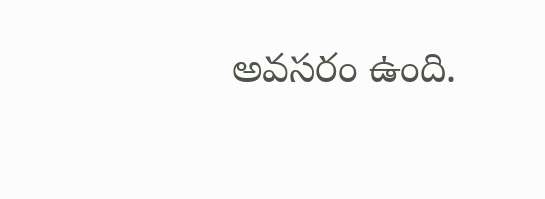అవసరం ఉంది.